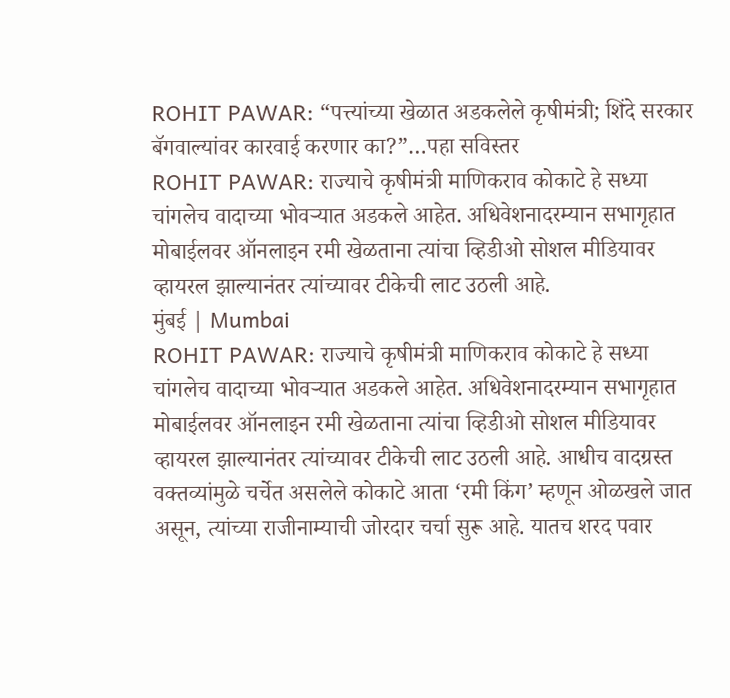ROHIT PAWAR: “पत्त्यांच्या खेळात अडकलेले कृषीमंत्री; शिंदे सरकार बॅगवाल्यांवर कारवाई करणार का?”…पहा सविस्तर
ROHIT PAWAR: राज्याचे कृषीमंत्री माणिकराव कोकाटे हे सध्या चांगलेच वादाच्या भोवऱ्यात अडकले आहेत. अधिवेशनादरम्यान सभागृहात मोबाईलवर ऑनलाइन रमी खेळताना त्यांचा व्हिडीओ सोशल मीडियावर व्हायरल झाल्यानंतर त्यांच्यावर टीकेची लाट उठली आहे.
मुंबई | Mumbai
ROHIT PAWAR: राज्याचे कृषीमंत्री माणिकराव कोकाटे हे सध्या चांगलेच वादाच्या भोवऱ्यात अडकले आहेत. अधिवेशनादरम्यान सभागृहात मोबाईलवर ऑनलाइन रमी खेळताना त्यांचा व्हिडीओ सोशल मीडियावर व्हायरल झाल्यानंतर त्यांच्यावर टीकेची लाट उठली आहे. आधीच वादग्रस्त वक्तव्यांमुळे चर्चेत असलेले कोकाटे आता ‘रमी किंग’ म्हणून ओळखले जात असून, त्यांच्या राजीनाम्याची जोरदार चर्चा सुरू आहे. यातच शरद पवार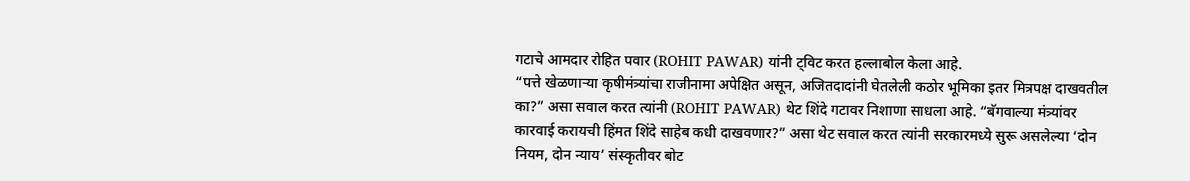गटाचे आमदार रोहित पवार (ROHIT PAWAR) यांनी ट्विट करत हल्लाबोल केला आहे.
“पत्ते खेळणाऱ्या कृषीमंत्र्यांचा राजीनामा अपेक्षित असून, अजितदादांनी घेतलेली कठोर भूमिका इतर मित्रपक्ष दाखवतील का?” असा सवाल करत त्यांनी (ROHIT PAWAR) थेट शिंदे गटावर निशाणा साधला आहे. “बॅगवाल्या मंत्र्यांवर कारवाई करायची हिंमत शिंदे साहेब कधी दाखवणार?” असा थेट सवाल करत त्यांनी सरकारमध्ये सुरू असलेल्या ‘दोन नियम, दोन न्याय’ संस्कृतीवर बोट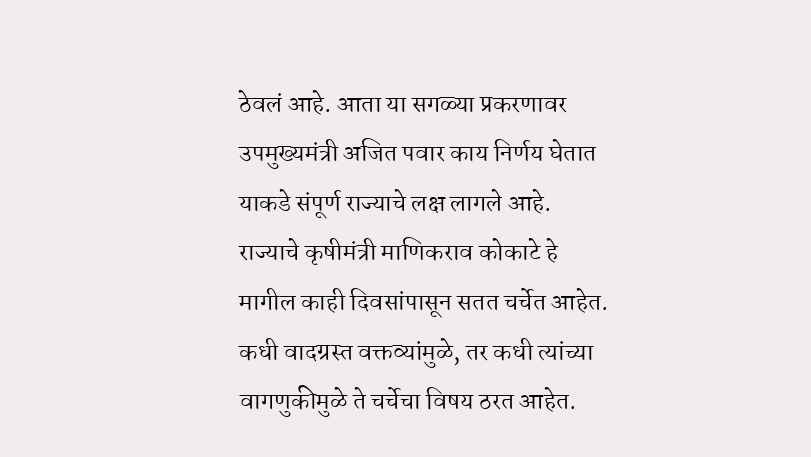ठेवलं आहे. आता या सगळ्या प्रकरणावर उपमुख्यमंत्री अजित पवार काय निर्णय घेतात याकडे संपूर्ण राज्याचे लक्ष लागले आहे.
राज्याचे कृषीमंत्री माणिकराव कोकाटे हे मागील काही दिवसांपासून सतत चर्चेत आहेत. कधी वादग्रस्त वक्तव्यांमुळे, तर कधी त्यांच्या वागणुकीमुळे ते चर्चेचा विषय ठरत आहेत.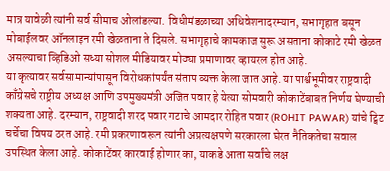मात्र यावेळी त्यांनी सर्व सीमाच ओलांडल्या. विधीमंडळाच्या अधिवेशनादरम्यान, सभागृहात बसून मोबाईलवर ऑनलाइन रमी खेळताना ते दिसले. सभागृहाचे कामकाज सुरू असताना कोकाटे रमी खेळत असल्याचा व्हिडिओ सध्या सोशल मीडियावर मोठ्या प्रमाणावर व्हायरल होत आहे.
या कृत्यावर सर्वसामान्यांपासून विरोधकांपर्यंत संताप व्यक्त केला जात आहे. या पार्श्वभूमीवर राष्ट्रवादी काँग्रेसचे राष्ट्रीय अध्यक्ष आणि उपमुख्यमंत्री अजित पवार हे येत्या सोमवारी कोकाटेंबाबत निर्णय घेण्याची शक्यता आहे. दरम्यान, राष्ट्रवादी शरद पवार गटाचे आमदार रोहित पवार (ROHIT PAWAR) यांचे ट्विट चर्चेचा विषय ठरत आहे. रमी प्रकरणावरून त्यांनी अप्रत्यक्षपणे सरकारला घेरत नैतिकतेचा सवाल उपस्थित केला आहे. कोकाटेंवर कारवाई होणार का, याकडे आता सर्वांचे लक्ष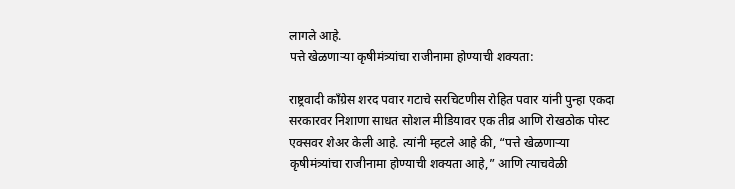लागले आहे.
पत्ते खेळणाऱ्या कृषीमंत्र्यांचा राजीनामा होण्याची शक्यता:

राष्ट्रवादी काँग्रेस शरद पवार गटाचे सरचिटणीस रोहित पवार यांनी पुन्हा एकदा सरकारवर निशाणा साधत सोशल मीडियावर एक तीव्र आणि रोखठोक पोस्ट एक्सवर शेअर केली आहे. त्यांनी म्हटले आहे की, “पत्ते खेळणाऱ्या कृषीमंत्र्यांचा राजीनामा होण्याची शक्यता आहे,” आणि त्याचवेळी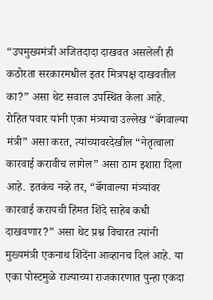“उपमुख्यमंत्री अजितदादा दाखवत असलेली ही कठोरता सरकारमधील इतर मित्रपक्ष दाखवतील का?” असा थेट सवाल उपस्थित केला आहे.
रोहित पवार यांनी एका मंत्र्याचा उल्लेख “बॅगवाल्या मंत्री” असा करत, त्यांच्यावरदेखील “नेतृत्वाला कारवाई करावीच लागेल” असा ठाम इशारा दिला आहे. इतकंच नव्हे तर, “बॅगवाल्या मंत्र्यांवर कारवाई करायची हिंमत शिंदे साहेब कधी दाखवणार?” असा थेट प्रश्न विचारत त्यांनी मुख्यमंत्री एकनाथ शिंदेंना आव्हानच दिलं आहे. या एका पोस्टमुळे राज्याच्या राजकारणात पुन्हा एकदा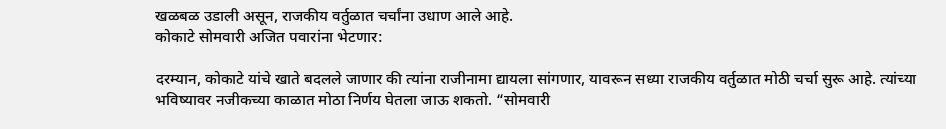खळबळ उडाली असून, राजकीय वर्तुळात चर्चांना उधाण आले आहे.
कोकाटे सोमवारी अजित पवारांना भेटणार:

दरम्यान, कोकाटे यांचे खाते बदलले जाणार की त्यांना राजीनामा द्यायला सांगणार, यावरून सध्या राजकीय वर्तुळात मोठी चर्चा सुरू आहे. त्यांच्या भविष्यावर नजीकच्या काळात मोठा निर्णय घेतला जाऊ शकतो. “सोमवारी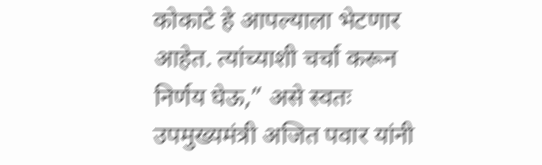कोकाटे हे आपल्याला भेटणार आहेत. त्यांच्याशी चर्चा करून निर्णय घेऊ,” असे स्वतः उपमुख्यमंत्री अजित पवार यांनी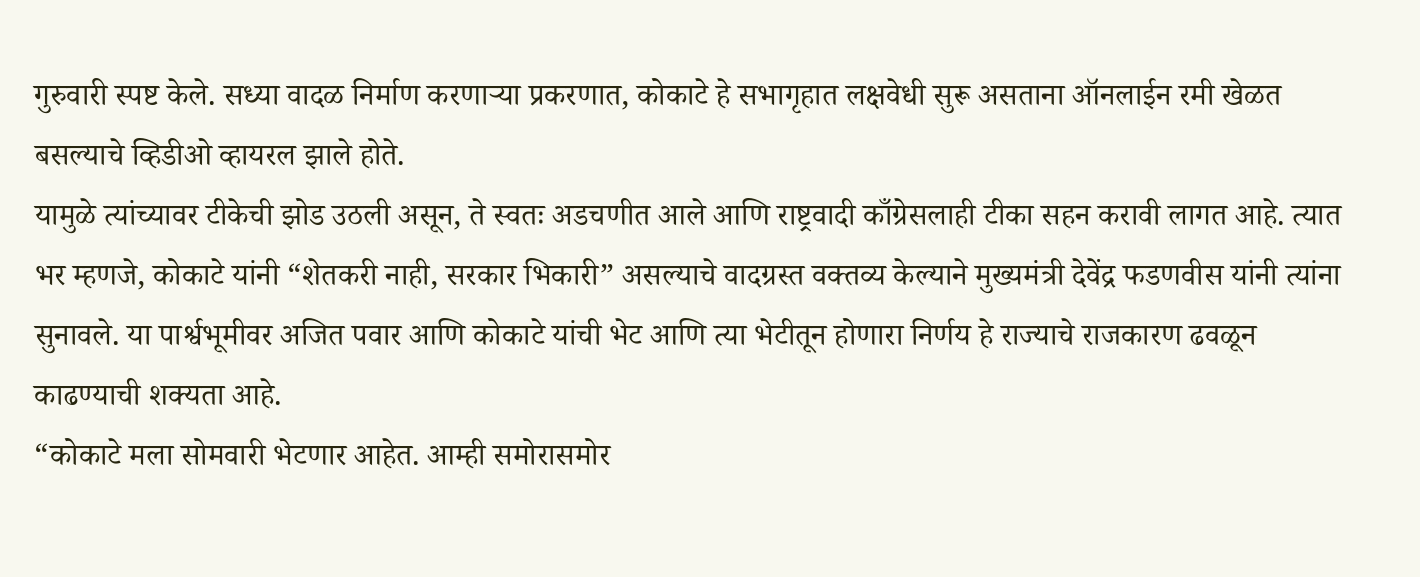गुरुवारी स्पष्ट केले. सध्या वादळ निर्माण करणाऱ्या प्रकरणात, कोकाटे हे सभागृहात लक्षवेधी सुरू असताना ऑनलाईन रमी खेळत बसल्याचे व्हिडीओ व्हायरल झाले होते.
यामुळे त्यांच्यावर टीकेची झोड उठली असून, ते स्वतः अडचणीत आले आणि राष्ट्रवादी काँग्रेसलाही टीका सहन करावी लागत आहे. त्यात भर म्हणजे, कोकाटे यांनी “शेतकरी नाही, सरकार भिकारी” असल्याचे वादग्रस्त वक्तव्य केल्याने मुख्यमंत्री देवेंद्र फडणवीस यांनी त्यांना सुनावले. या पार्श्वभूमीवर अजित पवार आणि कोकाटे यांची भेट आणि त्या भेटीतून होणारा निर्णय हे राज्याचे राजकारण ढवळून काढण्याची शक्यता आहे.
“कोकाटे मला सोमवारी भेटणार आहेत. आम्ही समोरासमोर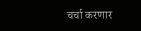चर्चा करणार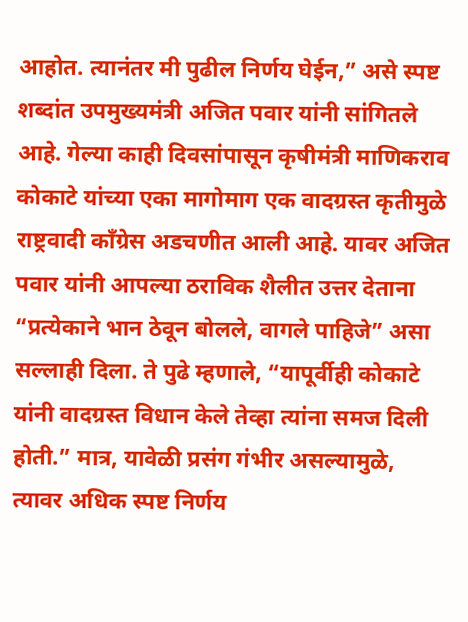आहोत. त्यानंतर मी पुढील निर्णय घेईन,” असे स्पष्ट शब्दांत उपमुख्यमंत्री अजित पवार यांनी सांगितले आहे. गेल्या काही दिवसांपासून कृषीमंत्री माणिकराव कोकाटे यांच्या एका मागोमाग एक वादग्रस्त कृतीमुळे राष्ट्रवादी काँग्रेस अडचणीत आली आहे. यावर अजित पवार यांनी आपल्या ठराविक शैलीत उत्तर देताना “प्रत्येकाने भान ठेवून बोलले, वागले पाहिजे” असा सल्लाही दिला. ते पुढे म्हणाले, “यापूर्वीही कोकाटे यांनी वादग्रस्त विधान केले तेव्हा त्यांना समज दिली होती.” मात्र, यावेळी प्रसंग गंभीर असल्यामुळे, त्यावर अधिक स्पष्ट निर्णय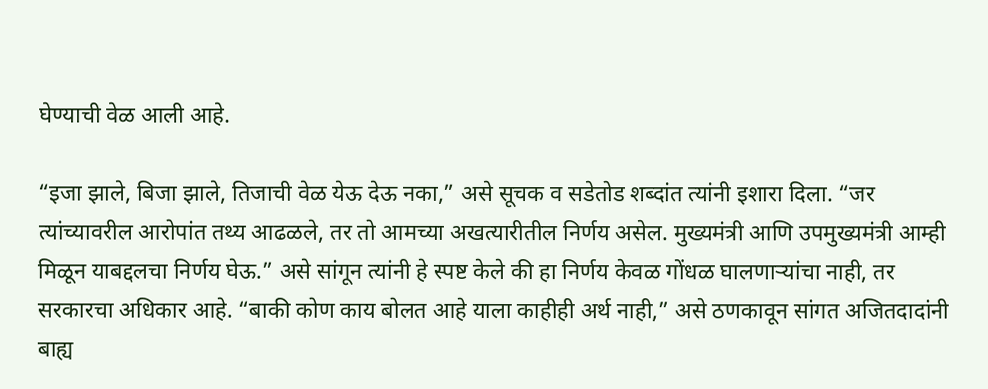घेण्याची वेळ आली आहे.

“इजा झाले, बिजा झाले, तिजाची वेळ येऊ देऊ नका,” असे सूचक व सडेतोड शब्दांत त्यांनी इशारा दिला. “जर त्यांच्यावरील आरोपांत तथ्य आढळले, तर तो आमच्या अखत्यारीतील निर्णय असेल. मुख्यमंत्री आणि उपमुख्यमंत्री आम्ही मिळून याबद्दलचा निर्णय घेऊ.” असे सांगून त्यांनी हे स्पष्ट केले की हा निर्णय केवळ गोंधळ घालणाऱ्यांचा नाही, तर सरकारचा अधिकार आहे. “बाकी कोण काय बोलत आहे याला काहीही अर्थ नाही,” असे ठणकावून सांगत अजितदादांनी बाह्य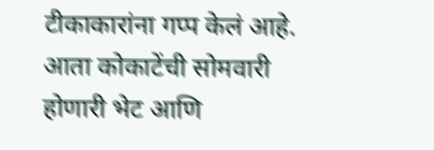टीकाकारांना गप्प केलं आहे. आता कोकाटेंची सोमवारी होणारी भेट आणि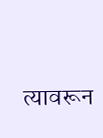त्यावरून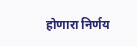होणारा निर्णय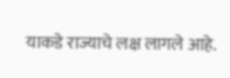याकडे राज्याचे लक्ष लागले आहे.